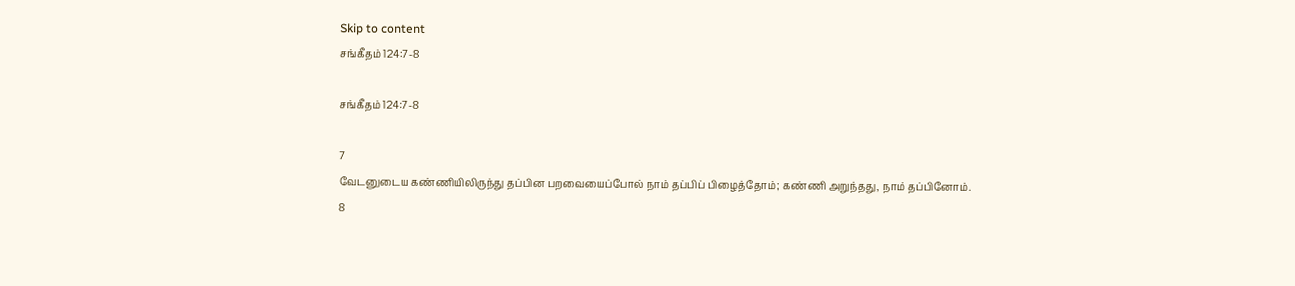Skip to content
சங்கீதம் 124:7-8

சங்கீதம் 124:7-8

7
வேடனுடைய கண்ணியிலிருந்து தப்பின பறவையைப்போல் நாம் தப்பிப் பிழைத்தோம்; கண்ணி அறுந்தது, நாம் தப்பினோம்.
8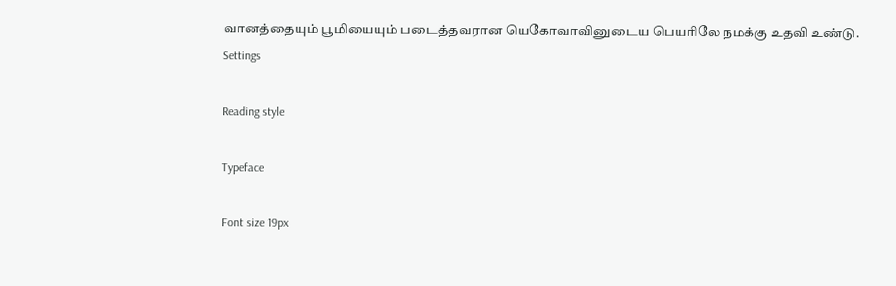வானத்தையும் பூமியையும் படைத்தவரான யெகோவாவினுடைய பெயரிலே நமக்கு உதவி உண்டு.
Settings

Reading style

Typeface

Font size 19px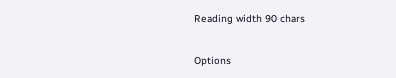Reading width 90 chars

Options